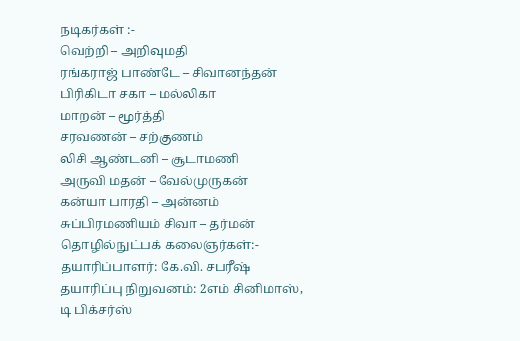நடிகர்கள் :-
வெற்றி – அறிவுமதி
ரங்கராஜ் பாண்டே – சிவானந்தன்
பிரிகிடா சகா – மல்லிகா
மாறன் – மூர்த்தி
சரவணன் – சற்குணம்
லிசி ஆண்டனி – சூடாமணி
அருவி மதன் – வேல்முருகன்
கன்யா பாரதி – அன்னம்
சுப்பிரமணியம் சிவா – தர்மன்
தொழில்நுட்பக் கலைஞர்கள்:-
தயாரிப்பாளர்: கே.வி. சபரீஷ்
தயாரிப்பு நிறுவனம்: 2எம் சினிமாஸ், டி பிக்சர்ஸ்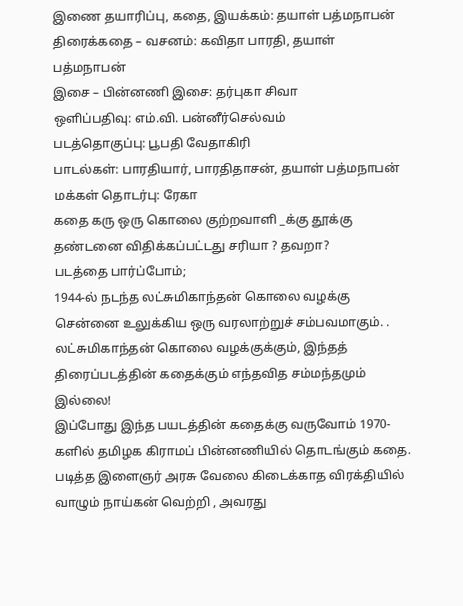இணை தயாரிப்பு, கதை, இயக்கம்: தயாள் பத்மநாபன்
திரைக்கதை – வசனம்: கவிதா பாரதி, தயாள் பத்மநாபன்
இசை – பின்னணி இசை: தர்புகா சிவா
ஒளிப்பதிவு: எம்.வி. பன்னீர்செல்வம்
படத்தொகுப்பு: பூபதி வேதாகிரி
பாடல்கள்: பாரதியார், பாரதிதாசன், தயாள் பத்மநாபன்
மக்கள் தொடர்பு: ரேகா
கதை கரு ஒரு கொலை குற்றவாளி _க்கு தூக்கு தண்டனை விதிக்கப்பட்டது சரியா ? தவறா?
படத்தை பார்ப்போம்;
1944-ல் நடந்த லட்சுமிகாந்தன் கொலை வழக்கு சென்னை உலுக்கிய ஒரு வரலாற்றுச் சம்பவமாகும். .
லட்சுமிகாந்தன் கொலை வழக்குக்கும், இந்தத் திரைப்படத்தின் கதைக்கும் எந்தவித சம்மந்தமும் இல்லை!
இப்போது இந்த பயடத்தின் கதைக்கு வருவோம் 1970-களில் தமிழக கிராமப் பின்னணியில் தொடங்கும் கதை.
படித்த இளைஞர் அரசு வேலை கிடைக்காத விரக்தியில் வாழும் நாய்கன் வெற்றி , அவரது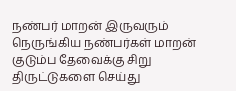நண்பர் மாறன் இருவரும் நெருங்கிய நண்பர்கள் மாறன் குடும்ப தேவைக்கு சிறு திருட்டுகளை செய்து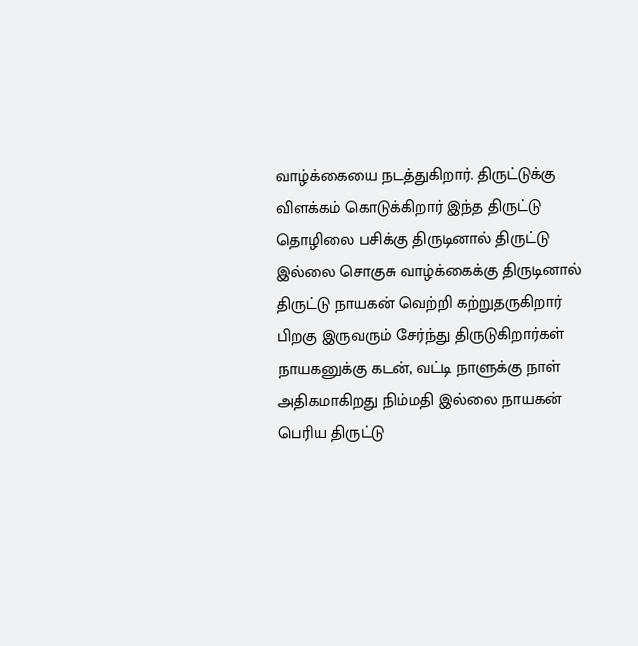வாழ்க்கையை நடத்துகிறார். திருட்டுக்கு விளக்கம் கொடுக்கிறார் இந்த திருட்டு தொழிலை பசிக்கு திருடினால் திருட்டு இல்லை சொகுசு வாழ்க்கைக்கு திருடினால் திருட்டு நாயகன் வெற்றி கற்றுதருகிறார் பிறகு இருவரும் சேர்ந்து திருடுகிறார்கள் நாயகனுக்கு கடன், வட்டி நாளுக்கு நாள் அதிகமாகிறது நிம்மதி இல்லை நாயகன் பெரிய திருட்டு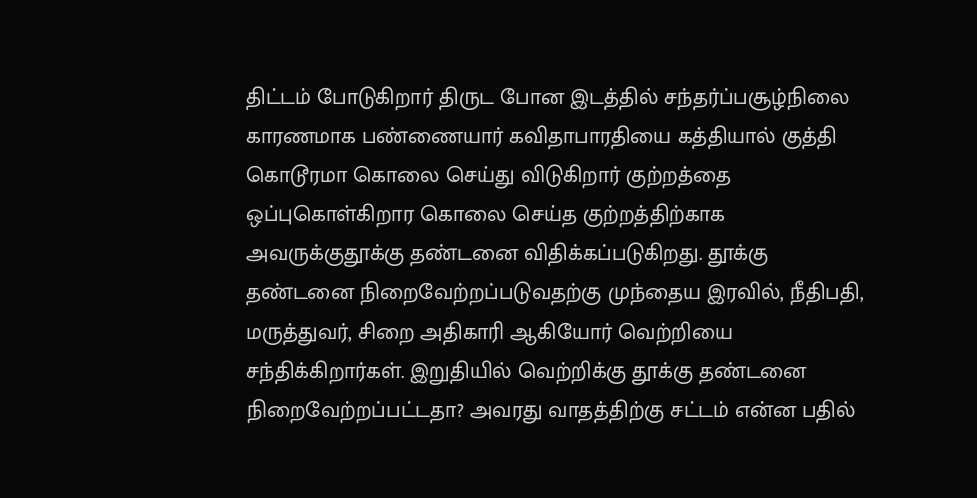திட்டம் போடுகிறார் திருட போன இடத்தில் சந்தர்ப்பசூழ்நிலை காரணமாக பண்ணையார் கவிதாபாரதியை கத்தியால் குத்தி கொடூரமா கொலை செய்து விடுகிறார் குற்றத்தை ஒப்புகொள்கிறார கொலை செய்த குற்றத்திற்காக அவருக்குதூக்கு தண்டனை விதிக்கப்படுகிறது. தூக்கு தண்டனை நிறைவேற்றப்படுவதற்கு முந்தைய இரவில், நீதிபதி, மருத்துவர், சிறை அதிகாரி ஆகியோர் வெற்றியை சந்திக்கிறார்கள். இறுதியில் வெற்றிக்கு தூக்கு தண்டனை நிறைவேற்றப்பட்டதா? அவரது வாதத்திற்கு சட்டம் என்ன பதில்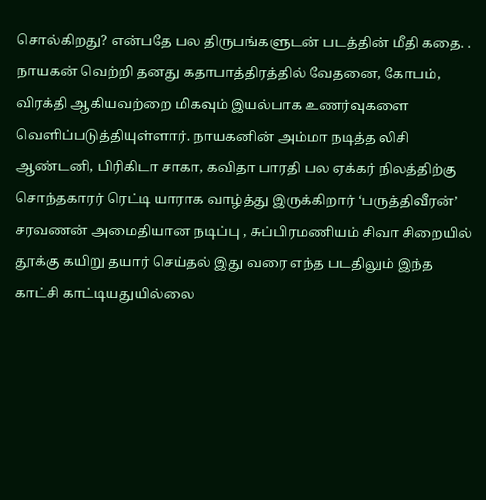சொல்கிறது? என்பதே பல திருபங்களுடன் படத்தின் மீதி கதை. .
நாயகன் வெற்றி தனது கதாபாத்திரத்தில் வேதனை, கோபம், விரக்தி ஆகியவற்றை மிகவும் இயல்பாக உணர்வுகளை வெளிப்படுத்தியுள்ளார். நாயகனின் அம்மா நடித்த லிசி ஆண்டனி, பிரிகிடா சாகா, கவிதா பாரதி பல ஏக்கர் நிலத்திற்கு சொந்தகாரர் ரெட்டி யாராக வாழ்த்து இருக்கிறார் ‘பருத்திவீரன்’ சரவணன் அமைதியான நடிப்பு , சுப்பிரமணியம் சிவா சிறையில் தூக்கு கயிறு தயார் செய்தல் இது வரை எந்த படதிலும் இந்த காட்சி காட்டியதுயில்லை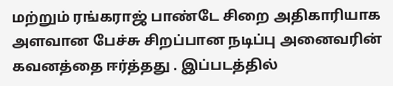மற்றும் ரங்கராஜ் பாண்டே சிறை அதிகாரியாக அளவான பேச்சு சிறப்பான நடிப்பு அனைவரின் கவனத்தை ஈர்த்தது . இப்படத்தில்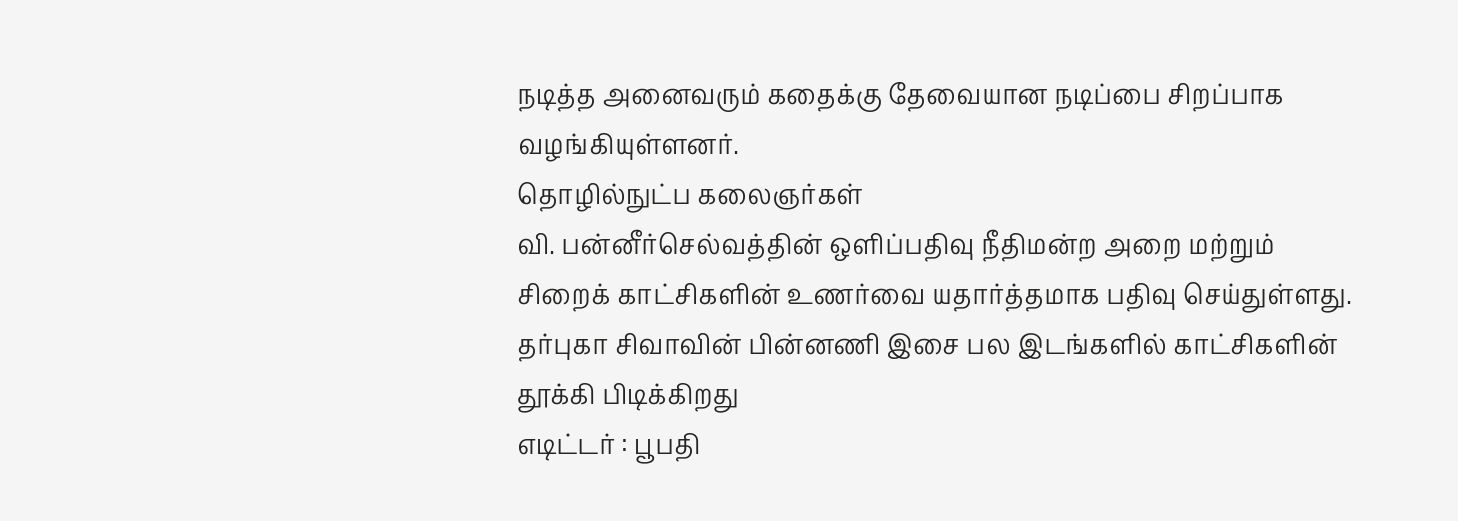நடித்த அனைவரும் கதைக்கு தேவையான நடிப்பை சிறப்பாக வழங்கியுள்ளனர்.
தொழில்நுட்ப கலைஞர்கள்
வி. பன்னீர்செல்வத்தின் ஒளிப்பதிவு நீதிமன்ற அறை மற்றும் சிறைக் காட்சிகளின் உணர்வை யதார்த்தமாக பதிவு செய்துள்ளது. தர்புகா சிவாவின் பின்னணி இசை பல இடங்களில் காட்சிகளின் தூக்கி பிடிக்கிறது
எடிட்டர் : பூபதி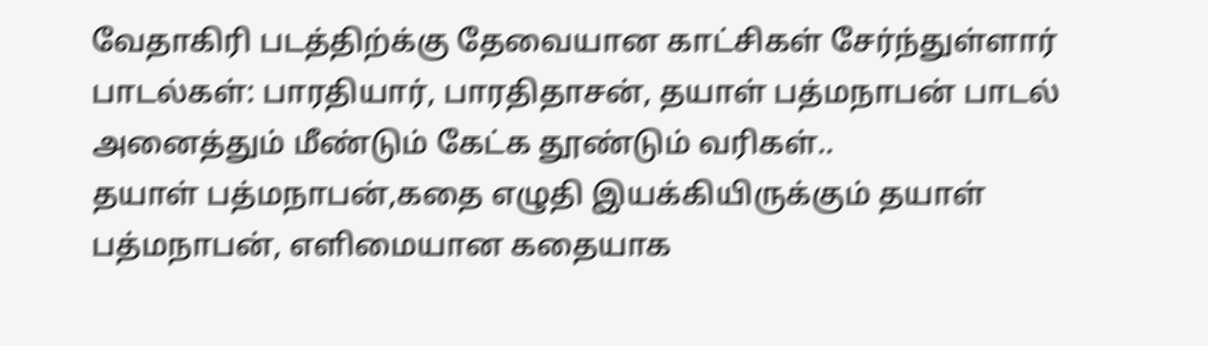வேதாகிரி படத்திற்க்கு தேவையான காட்சிகள் சேர்ந்துள்ளார்
பாடல்கள்: பாரதியார், பாரதிதாசன், தயாள் பத்மநாபன் பாடல் அனைத்தும் மீண்டும் கேட்க தூண்டும் வரிகள்..
தயாள் பத்மநாபன்,கதை எழுதி இயக்கியிருக்கும் தயாள் பத்மநாபன், எளிமையான கதையாக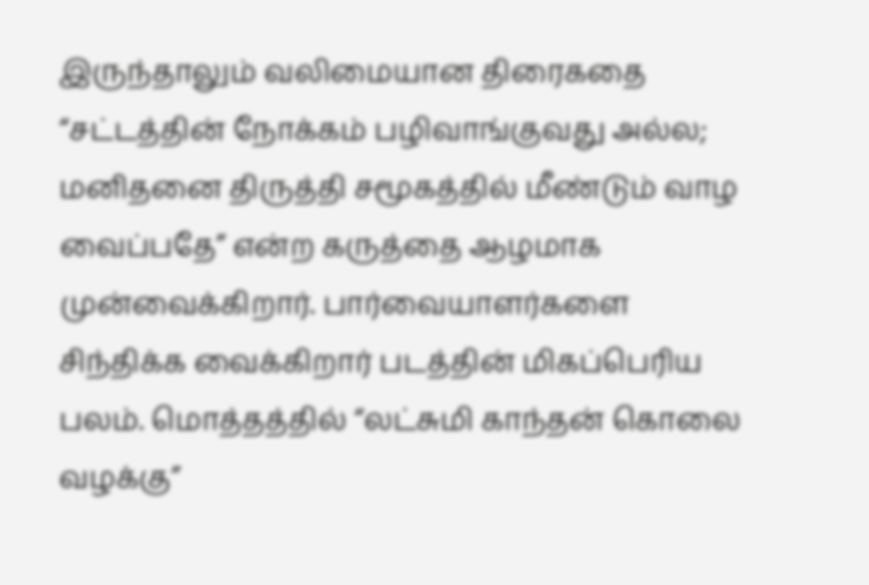இருந்தாலும் வலிமையான திரைகதை “சட்டத்தின் நோக்கம் பழிவாங்குவது அல்ல; மனிதனை திருத்தி சமூகத்தில் மீண்டும் வாழ வைப்பதே” என்ற கருத்தை ஆழமாக முன்வைக்கிறார். பார்வையாளர்களை சிந்திக்க வைக்கிறார் படத்தின் மிகப்பெரிய பலம். மொத்தத்தில் “லட்சுமி காந்தன் கொலை வழக்கு”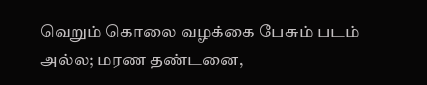வெறும் கொலை வழக்கை பேசும் படம் அல்ல; மரண தண்டனை,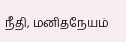நீதி, மனிதநேயம்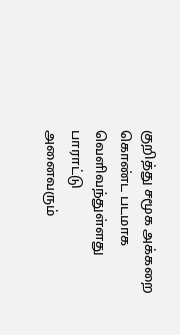குறித்து சமூக அக்கறை கொண்ட படமாக வெளிவந்துள்ளது பாராட்டு
அனைவரும்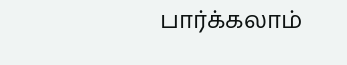பார்க்கலாம்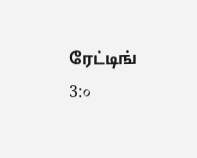ரேட்டிங் 3:०